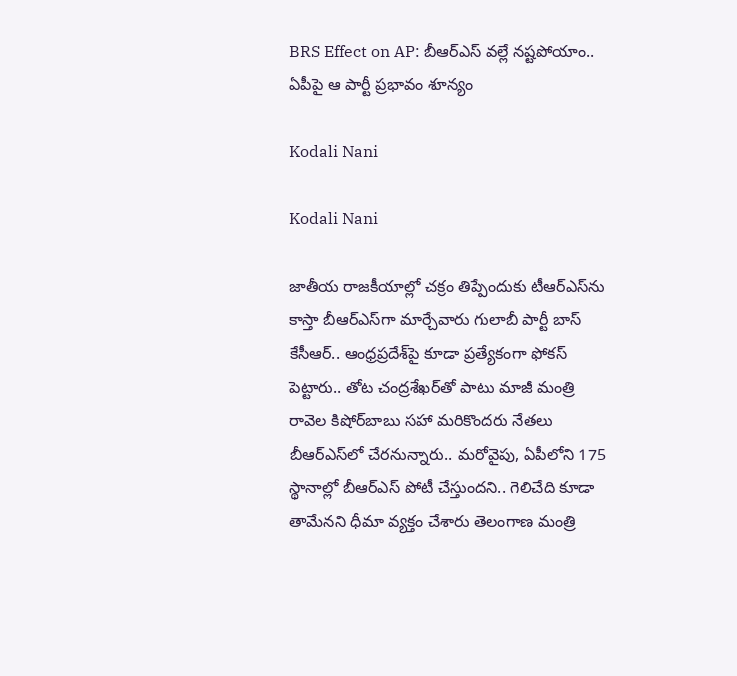BRS Effect on AP: బీఆర్ఎస్ వల్లే నష్టపోయాం.. ఏపీపై ఆ పార్టీ ప్రభావం శూన్యం

Kodali Nani

Kodali Nani

జాతీయ రాజకీయాల్లో చక్రం తిప్పేందుకు టీఆర్ఎస్‌ను కాస్తా బీఆర్‌ఎస్‌గా మార్చేవారు గులాబీ పార్టీ బాస్‌ కేసీఆర్‌.. ఆంధ్రప్రదేశ్‌పై కూడా ప్రత్యేకంగా ఫోకస్‌ పెట్టారు.. తోట చంద్రశేఖర్‌తో పాటు మాజీ మంత్రి రావెల కిషోర్‌బాబు సహా మరికొందరు నేతలు బీఆర్ఎస్‌లో చేరనున్నారు.. మరోవైపు, ఏపీలోని 175 స్థానాల్లో బీఆర్ఎస్ పోటీ చేస్తుందని.. గెలిచేది కూడా తామేనని ధీమా వ్యక్తం చేశారు తెలంగాణ మంత్రి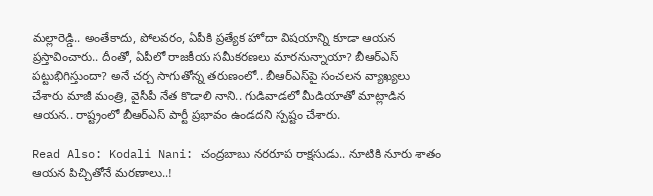మల్లారెడ్డి.. అంతేకాదు, పోలవరం, ఏపీకి ప్రత్యేక హోదా విషయాన్ని కూడా ఆయన ప్రస్తావించారు.. దీంతో, ఏపీలో రాజకీయ సమీకరణలు మారనున్నాయా? బీఆర్ఎస్‌ పట్టుభిగిస్తుందా? అనే చర్చ సాగుతోన్న తరుణంలో.. బీఆర్ఎస్‌పై సంచలన వ్యాఖ్యలు చేశారు మాజీ మంత్రి, వైసీపీ నేత కొడాలి నాని.. గుడివాడలో మీడియాతో మాట్లాడిన ఆయన.. రాష్ట్రంలో బీఆర్ఎస్ పార్టీ ప్రభావం ఉండదని స్పష్టం చేశారు.

Read Also: Kodali Nani: చంద్రబాబు నరరూప రాక్షసుడు.. నూటికి నూరు శాతం ఆయన పిచ్చితోనే మరణాలు..!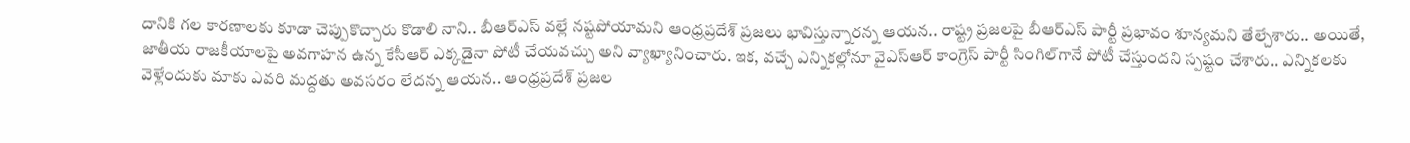దానికి గల కారణాలకు కూడా చెప్పుకొచ్చారు కొడాలి నాని.. బీఆర్ఎస్‌ వల్లే నష్టపోయామని ఆంధ్రప్రదేశ్ ప్రజలు భావిస్తున్నారన్న ఆయన.. రాష్ట్ర ప్రజలపై బీఆర్ఎస్‌ పార్టీ ప్రభావం శూన్యమని తేల్చేశారు.. అయితే, జాతీయ రాజకీయాలపై అవగాహన ఉన్న కేసీఆర్ ఎక్కడైనా పోటీ చేయవచ్చు అని వ్యాఖ్యానించారు. ఇక, వచ్చే ఎన్నికల్లోనూ వైఎస్‌ఆర్‌ కాంగ్రెస్‌ పార్టీ సింగిల్‌గానే పోటీ చేస్తుందని స్పష్టం చేశారు.. ఎన్నికలకు వెళ్లేందుకు మాకు ఎవరి మద్దతు అవసరం లేదన్న ఆయన.. ఆంధ్రప్రదేశ్ ప్రజల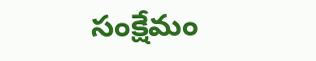సంక్షేమం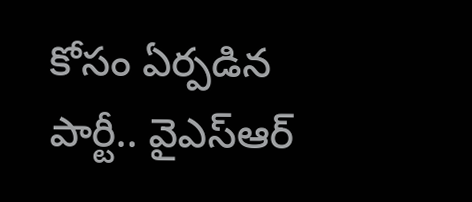కోసం ఏర్పడిన పార్టీ.. వైఎస్‌ఆర్‌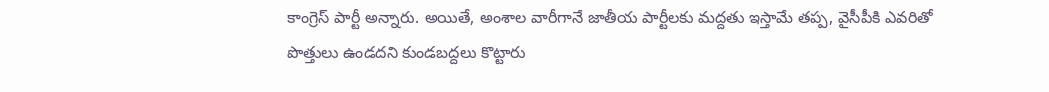కాంగ్రెస్‌ పార్టీ అన్నారు. అయితే, అంశాల వారీగానే జాతీయ పార్టీలకు మద్దతు ఇస్తామే తప్ప, వైసీపీకి ఎవరితో పొత్తులు ఉండదని కుండబద్దలు కొట్టారు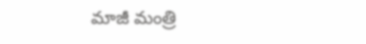మాజీ మంత్రి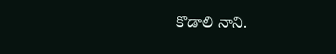కొడాలి నాని.